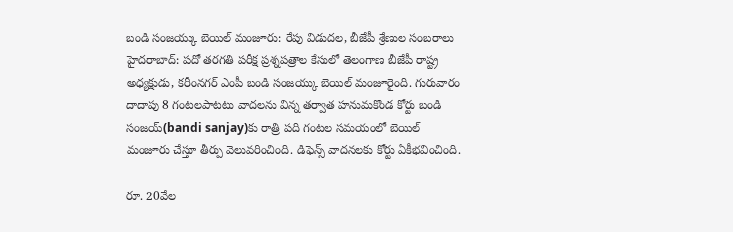బండి సంజయ్కు బెయిల్ మంజూరు: రేపు విడుదల, బీజేపీ శ్రేణుల సంబరాలు
హైదరాబాద్: పదో తరగతి పరీక్ష ప్రశ్నపత్రాల కేసులో తెలంగాణ బీజేపీ రాష్ట్ర అధ్యక్షుడు, కరీంనగర్ ఎంపీ బండి సంజయ్కు బెయిల్ మంజూరైంది. గురువారం దాదాపు 8 గంటలపాటటు వాదలను విన్న తర్వాత హనుమకొండ కోర్టు బండి సంజయ్(bandi sanjay)కు రాత్రి పది గంటల సమయంలో బెయిల్ మంజూరు చేస్తూ తీర్పు వెలువరించింది. డిఫెన్స్ వాదనలకు కోర్టు ఏకీభవించింది.

రూ. 20వేల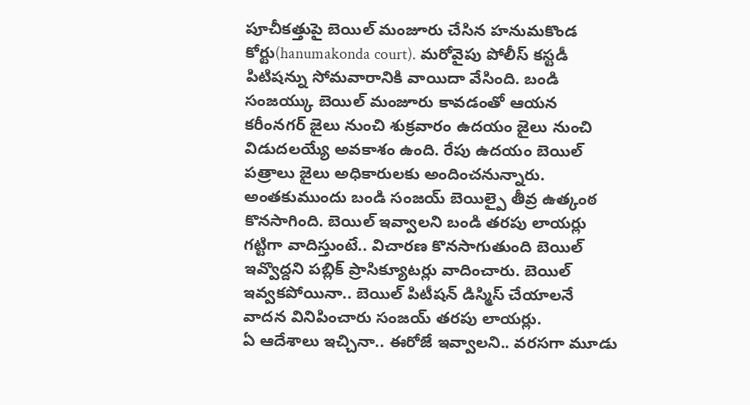పూచీకత్తుపై బెయిల్ మంజూరు చేసిన హనుమకొండ కోర్టు(hanumakonda court). మరోవైపు పోలీస్ కస్టడీ పిటిషన్ను సోమవారానికి వాయిదా వేసింది. బండి సంజయ్కు బెయిల్ మంజూరు కావడంతో ఆయన కరీంనగర్ జైలు నుంచి శుక్రవారం ఉదయం జైలు నుంచి విడుదలయ్యే అవకాశం ఉంది. రేపు ఉదయం బెయిల్ పత్రాలు జైలు అధికారులకు అందించనున్నారు.
అంతకుముందు బండి సంజయ్ బెయిల్పై తీవ్ర ఉత్కంఠ కొనసాగింది. బెయిల్ ఇవ్వాలని బండి తరపు లాయర్లు గట్టిగా వాదిస్తుంటే.. విచారణ కొనసాగుతుంది బెయిల్ ఇవ్వొద్దని పబ్లిక్ ప్రాసిక్యూటర్లు వాదించారు. బెయిల్ ఇవ్వకపోయినా.. బెయిల్ పిటీషన్ డిస్మిస్ చేయాలనే వాదన వినిపించారు సంజయ్ తరపు లాయర్లు.
ఏ ఆదేశాలు ఇచ్చినా.. ఈరోజే ఇవ్వాలని.. వరసగా మూడు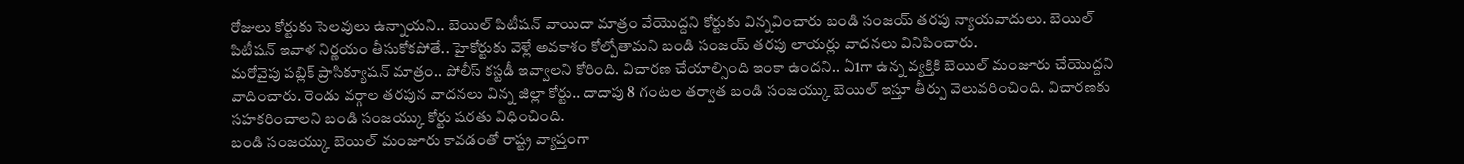రోజులు కోర్టుకు సెలవులు ఉన్నాయని.. బెయిల్ పిటీషన్ వాయిదా మాత్రం వేయొద్దని కోర్టుకు విన్నవించారు బండి సంజయ్ తరపు న్యాయవాదులు. బెయిల్ పిటీషన్ ఇవాళ నిర్ణయం తీసుకోకపోతే.. హైకోర్టుకు వెళ్లే అవకాశం కోల్పోతామని బండి సంజయ్ తరపు లాయర్లు వాదనలు వినిపించారు.
మరోవైపు పబ్లిక్ ప్రాసిక్యూషన్ మాత్రం.. పోలీస్ కస్టడీ ఇవ్వాలని కోరింది. విచారణ చేయాల్సింది ఇంకా ఉందని.. ఏ1గా ఉన్న వ్యక్తికి బెయిల్ మంజూరు చేయొద్దని వాదించారు. రెండు వర్గాల తరపున వాదనలు విన్న జిల్లా కోర్టు.. దాదాపు 8 గంటల తర్వాత బండి సంజయ్కు బెయిల్ ఇస్తూ తీర్పు వెలువరించింది. విచారణకు సహకరించాలని బండి సంజయ్కు కోర్టు షరతు విధించింది.
బండి సంజయ్కు బెయిల్ మంజూరు కావడంతో రాష్ట్ర వ్యాప్తంగా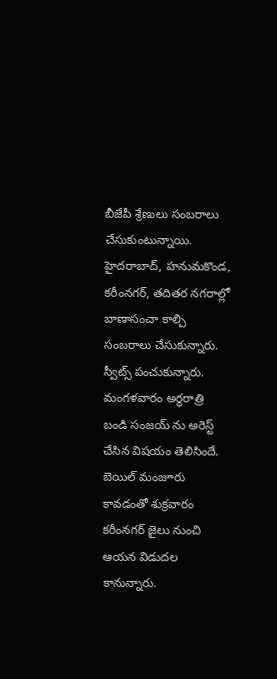బీజేపీ శ్రేణులు సంబరాలు చేసుకుంటున్నాయి. హైదరాబాద్, హనుమకొండ, కరీంనగర్, తదితర నగరాల్లో బాణాసంచా కాల్చి సంబరాలు చేసుకున్నారు. స్వీట్స్ పంచుకున్నారు. మంగళవారం అర్ధరాత్రి బండి సంజయ్ ను అరెస్ట్ చేసిన విషయం తెలిసిందే. బెయిల్ మంజూరు కావడంతో శుక్రవారం కరీంనగర్ జైలు నుంచి ఆయన విడుదల కానున్నారు.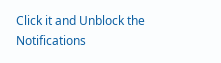Click it and Unblock the Notifications